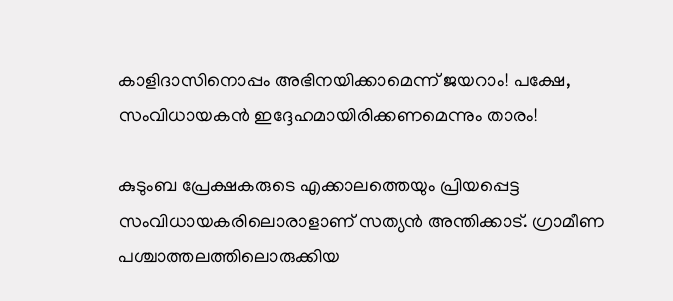കാളിദാസിനൊപ്പം അഭിനയിക്കാമെന്ന് ജയറാം! പക്ഷേ, സംവിധായകന്‍ ഇദ്ദേഹമായിരിക്കണമെന്നും താരം!

കുടുംബ പ്രേക്ഷകരുടെ എക്കാലത്തെയും പ്രിയപ്പെട്ട സംവിധായകരിലൊരാളാണ് സത്യന്‍ അന്തിക്കാട്. ഗ്രാമീണ പശ്ചാത്തലത്തിലൊരുക്കിയ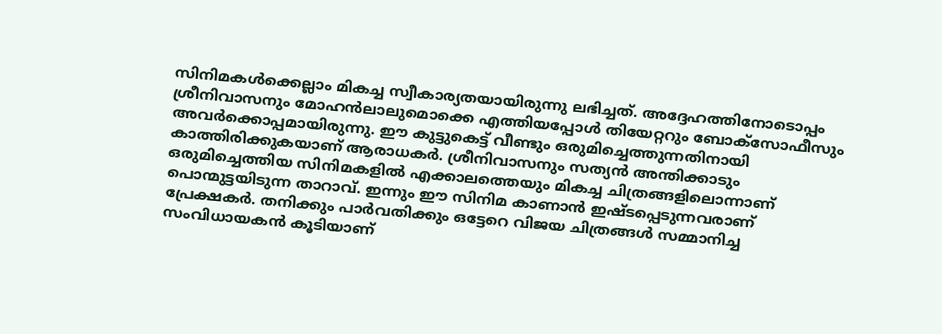സിനിമകള്‍ക്കെല്ലാം മികച്ച സ്വീകാര്യതയായിരുന്നു ലഭിച്ചത്. അദ്ദേഹത്തിനോടൊപ്പം ശ്രീനിവാസനും മോഹന്‍ലാലുമൊക്കെ എത്തിയപ്പോള്‍ തിയേറ്ററും ബോക്‌സോഫീസും അവര്‍ക്കൊപ്പമായിരുന്നു. ഈ കുട്ടുകെട്ട് വീണ്ടും ഒരുമിച്ചെത്തുന്നതിനായി കാത്തിരിക്കുകയാണ് ആരാധകര്‍. ശ്രീനിവാസനും സത്യന്‍ അന്തിക്കാടും ഒരുമിച്ചെത്തിയ സിനിമകളില്‍ എക്കാലത്തെയും മികച്ച ചിത്രങ്ങളിലൊന്നാണ് പൊന്മുട്ടയിടുന്ന താറാവ്. ഇന്നും ഈ സിനിമ കാണാന്‍ ഇഷ്ടപ്പെടുന്നവരാണ് പ്രേക്ഷകര്‍. തനിക്കും പാര്‍വതിക്കും ഒട്ടേറെ വിജയ ചിത്രങ്ങള്‍ സമ്മാനിച്ച സംവിധായകന്‍ കൂടിയാണ്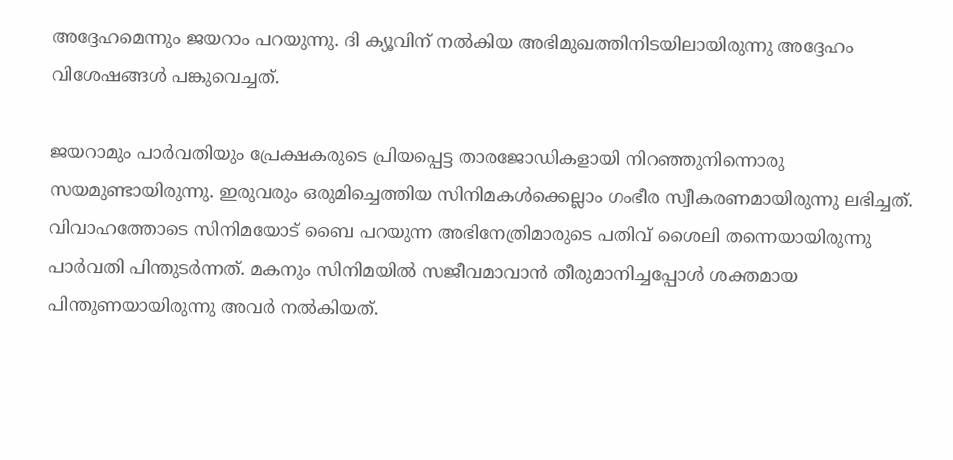അദ്ദേഹമെന്നും ജയറാം പറയുന്നു. ദി ക്യൂവിന് നല്‍കിയ അഭിമുഖത്തിനിടയിലായിരുന്നു അദ്ദേഹം വിശേഷങ്ങള്‍ പങ്കുവെച്ചത്.

ജയറാമും പാര്‍വതിയും പ്രേക്ഷകരുടെ പ്രിയപ്പെട്ട താരജോഡികളായി നിറഞ്ഞുനിന്നൊരു സയമുണ്ടായിരുന്നു. ഇരുവരും ഒരുമിച്ചെത്തിയ സിനിമകള്‍ക്കെല്ലാം ഗംഭീര സ്വീകരണമായിരുന്നു ലഭിച്ചത്. വിവാഹത്തോടെ സിനിമയോട് ബൈ പറയുന്ന അഭിനേത്രിമാരുടെ പതിവ് ശൈലി തന്നെയായിരുന്നു പാര്‍വതി പിന്തുടര്‍ന്നത്. മകനും സിനിമയില്‍ സജീവമാവാന്‍ തീരുമാനിച്ചപ്പോള്‍ ശക്തമായ പിന്തുണയായിരുന്നു അവര്‍ നല്‍കിയത്.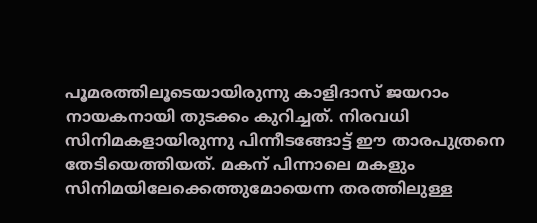പൂമരത്തിലൂടെയായിരുന്നു കാളിദാസ് ജയറാം നായകനായി തുടക്കം കുറിച്ചത്. നിരവധി സിനിമകളായിരുന്നു പിന്നീടങ്ങോട്ട് ഈ താരപുത്രനെ തേടിയെത്തിയത്. മകന് പിന്നാലെ മകളും സിനിമയിലേക്കെത്തുമോയെന്ന തരത്തിലുള്ള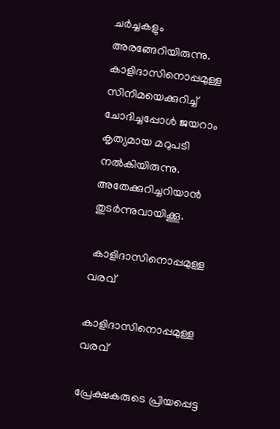ചര്‍ച്ചകളും അരങ്ങേറിയിരുന്നു. കാളിദാസിനൊപ്പമുള്ള സിനിമയെക്കുറിച്ച് ചോദിച്ചപ്പോള്‍ ജയറാം കൃത്യമായ മറുപടി നല്‍കിയിരുന്നു. അതേക്കുറിച്ചറിയാന്‍ തുടര്‍ന്നുവായിക്കൂ.

 കാളിദാസിനൊപ്പമുള്ള വരവ്

കാളിദാസിനൊപ്പമുള്ള വരവ്

പ്രേക്ഷകരുടെ പ്രിയപ്പെട്ട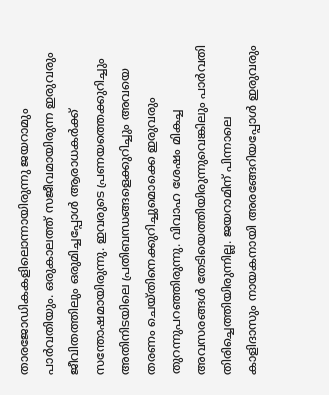താരജോഡികകളിലൊന്നായിരുന്നു ജയറാമും പാര്‍വതിയും. ഒരുകാലത്ത് സജീവമായിരുന്ന ഇരുവരും ജീവിതത്തിലും ഒരുമിച്ചപ്പോള്‍ ആരാധകര്‍ക്ക് സന്തോഷമായിരുന്നു. ഇവരുടെ പ്രണയത്തെക്കുറിച്ചും അതിനിടയിലെ പ്രതിബന്ധങ്ങളെക്കുറിച്ചും അവയെ തരണം ചെയ്തിനെക്കുറിച്ചുമൊക്കെ ഇരുവരും തുറന്നുപറഞ്ഞിരുന്നു. വിവാഹ ശേഷം മികച്ച അവസരങ്ങള്‍ തേടിയെത്തിയിരുന്നുവെങ്കിലും പാര്‍വതി തിരിച്ചെത്തിയിരുന്നില്ല. ജയറാമിന് പിന്നാലെ കാളിദാസും നായകനായി അരങ്ങേറിയപ്പോള്‍ ഇരുവരും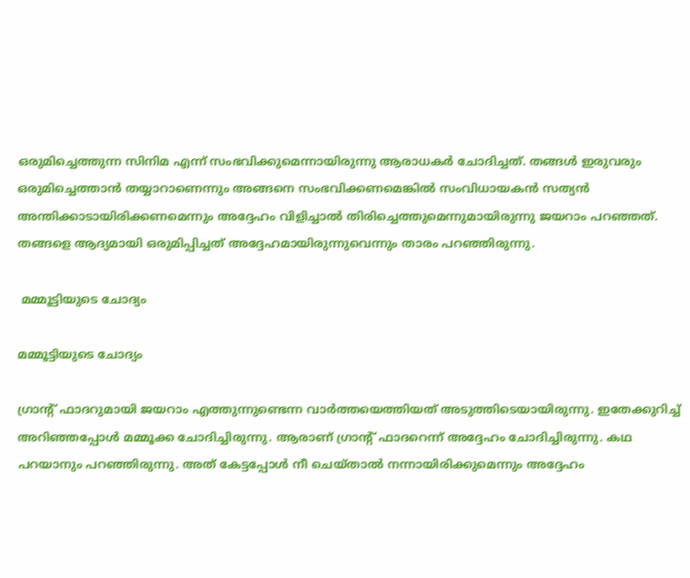ഒരുമിച്ചെത്തുന്ന സിനിമ എന്ന് സംഭവിക്കുമെന്നായിരുന്നു ആരാധകര്‍ ചോദിച്ചത്. തങ്ങള്‍ ഇരുവരും ഒരുമിച്ചെത്താന്‍ തയ്യാറാണെന്നും അങ്ങനെ സംഭവിക്കണമെങ്കില്‍ സംവിധായകന്‍ സത്യന്‍ അന്തിക്കാടായിരിക്കണമെന്നും അദ്ദേഹം വിളിച്ചാല്‍ തിരിച്ചെത്തുമെന്നുമായിരുന്നു ജയറാം പറഞ്ഞത്. തങ്ങളെ ആദ്യമായി ഒരുമിപ്പിച്ചത് അദ്ദേഹമായിരുന്നുവെന്നും താരം പറഞ്ഞിരുന്നു.

 മമ്മൂട്ടിയുടെ ചോദ്യം

മമ്മൂട്ടിയുടെ ചോദ്യം

ഗ്രാന്റ് ഫാദറുമായി ജയറാം എത്തുന്നുണ്ടെന്ന വാര്‍ത്തയെത്തിയത് അടുത്തിടെയായിരുന്നു. ഇതേക്കുറിച്ച് അറിഞ്ഞപ്പോള്‍ മമ്മൂക്ക ചോദിച്ചിരുന്നു. ആരാണ് ഗ്രാന്റ് ഫാദറെന്ന് അദ്ദേഹം ചോദിച്ചിരുന്നു. കഥ പറയാനും പറഞ്ഞിരുന്നു. അത് കേട്ടപ്പോള്‍ നീ ചെയ്താല്‍ നന്നായിരിക്കുമെന്നും അദ്ദേഹം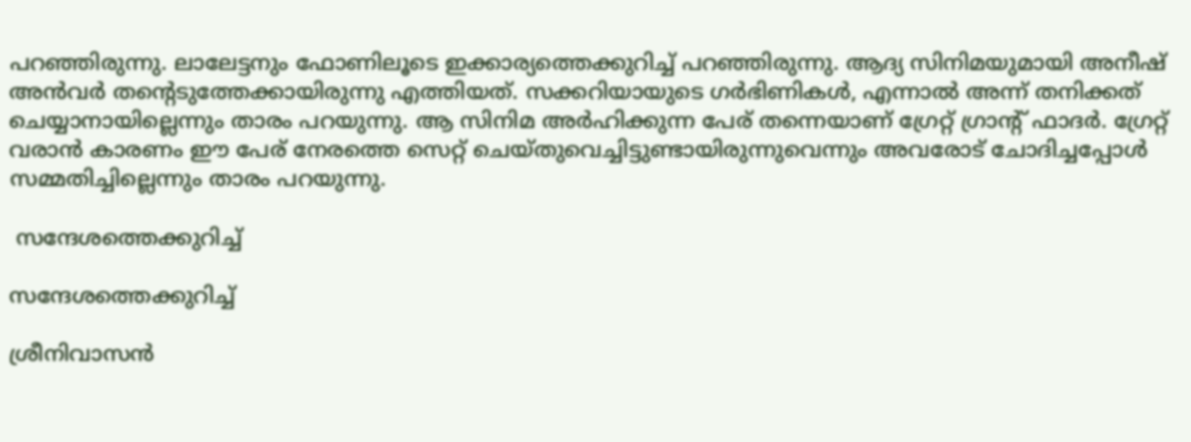പറഞ്ഞിരുന്നു. ലാലേട്ടനും ഫോണിലൂടെ ഇക്കാര്യത്തെക്കുറിച്ച് പറഞ്ഞിരുന്നു. ആദ്യ സിനിമയുമായി അനീഷ് അന്‍വര്‍ തന്റെടുത്തേക്കായിരുന്നു എത്തിയത്. സക്കറിയായുടെ ഗര്‍ഭിണികള്‍, എന്നാല്‍ അന്ന് തനിക്കത് ചെയ്യാനായില്ലെന്നും താരം പറയുന്നു. ആ സിനിമ അര്‍ഹിക്കുന്ന പേര് തന്നെയാണ് ഗ്രേറ്റ് ഗ്രാന്റ് ഫാദര്‍. ഗ്രേറ്റ് വരാന്‍ കാരണം ഈ പേര് നേരത്തെ സെറ്റ് ചെയ്തുവെച്ചിട്ടുണ്ടായിരുന്നുവെന്നും അവരോട് ചോദിച്ചപ്പോള്‍ സമ്മതിച്ചില്ലെന്നും താരം പറയുന്നു.

 സന്ദേശത്തെക്കുറിച്ച്

സന്ദേശത്തെക്കുറിച്ച്

ശ്രീനിവാസന്‍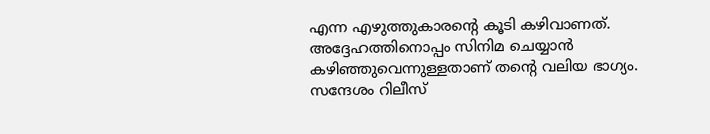എന്ന എഴുത്തുകാരന്റെ കൂടി കഴിവാണത്. അദ്ദേഹത്തിനൊപ്പം സിനിമ ചെയ്യാന്‍ കഴിഞ്ഞുവെന്നുള്ളതാണ് തന്റെ വലിയ ഭാഗ്യം. സന്ദേശം റിലീസ്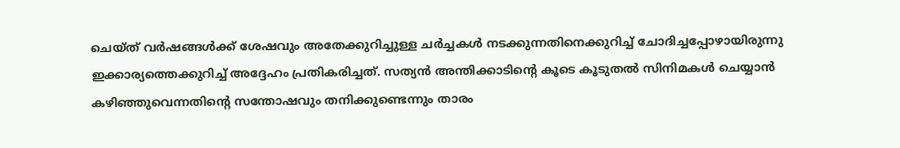ചെയ്ത് വര്‍ഷങ്ങള്‍ക്ക് ശേഷവും അതേക്കുറിച്ചുള്ള ചര്‍ച്ചകള്‍ നടക്കുന്നതിനെക്കുറിച്ച് ചോദിച്ചപ്പോഴായിരുന്നു ഇക്കാര്യത്തെക്കുറിച്ച് അദ്ദേഹം പ്രതികരിച്ചത്. സത്യന്‍ അന്തിക്കാടിന്റെ കൂടെ കൂടുതല്‍ സിനിമകള്‍ ചെയ്യാന്‍ കഴിഞ്ഞുവെന്നതിന്റെ സന്തോഷവും തനിക്കുണ്ടെന്നും താരം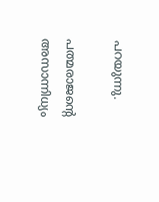പറയുന്നു.

പത്മരാജന്റെ അസാന്നിധ്യം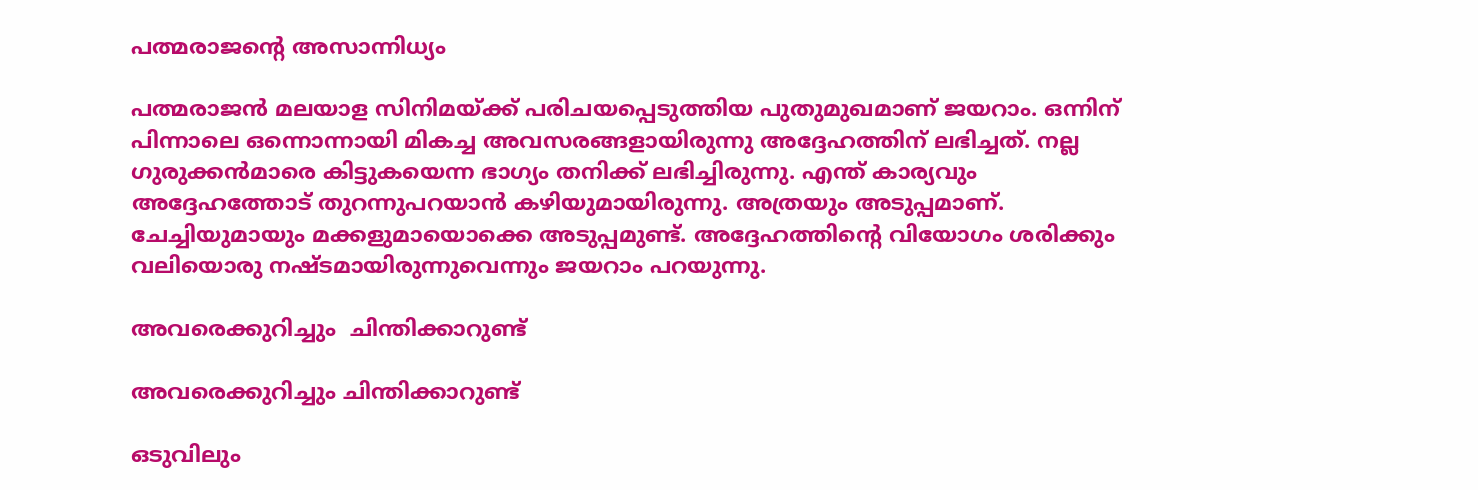പത്മരാജന്റെ അസാന്നിധ്യം

പത്മരാജന്‍ മലയാള സിനിമയ്ക്ക് പരിചയപ്പെടുത്തിയ പുതുമുഖമാണ് ജയറാം. ഒന്നിന് പിന്നാലെ ഒന്നൊന്നായി മികച്ച അവസരങ്ങളായിരുന്നു അദ്ദേഹത്തിന് ലഭിച്ചത്. നല്ല ഗുരുക്കന്‍മാരെ കിട്ടുകയെന്ന ഭാഗ്യം തനിക്ക് ലഭിച്ചിരുന്നു. എന്ത് കാര്യവും അദ്ദേഹത്തോട് തുറന്നുപറയാന്‍ കഴിയുമായിരുന്നു. അത്രയും അടുപ്പമാണ്. ചേച്ചിയുമായും മക്കളുമായൊക്കെ അടുപ്പമുണ്ട്. അദ്ദേഹത്തിന്റെ വിയോഗം ശരിക്കും വലിയൊരു നഷ്ടമായിരുന്നുവെന്നും ജയറാം പറയുന്നു.

അവരെക്കുറിച്ചും  ചിന്തിക്കാറുണ്ട്

അവരെക്കുറിച്ചും ചിന്തിക്കാറുണ്ട്

ഒടുവിലും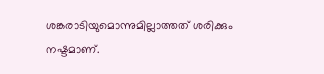ശങ്കരാടിയുമൊന്നുമില്ലാത്തത് ശരിക്കും നഷ്ടമാണ്.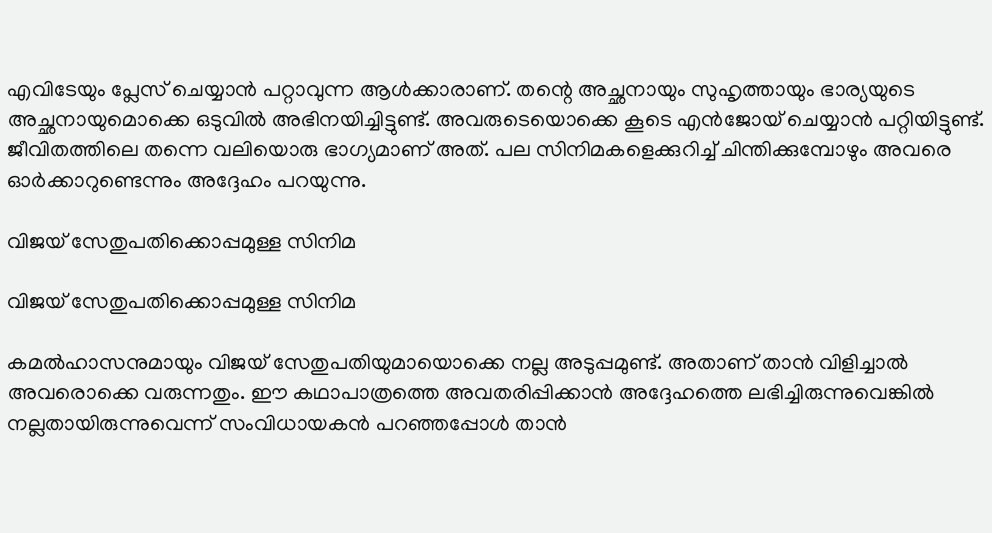എവിടേയും പ്ലേസ് ചെയ്യാന്‍ പറ്റാവുന്ന ആള്‍ക്കാരാണ്. തന്റെ അച്ഛനായും സുഹൃത്തായും ഭാര്യയുടെ അച്ഛനായുമൊക്കെ ഒടുവില്‍ അഭിനയിച്ചിട്ടുണ്ട്. അവരുടെയൊക്കെ കൂടെ എന്‍ജോയ് ചെയ്യാന്‍ പറ്റിയിട്ടുണ്ട്. ജീവിതത്തിലെ തന്നെ വലിയൊരു ഭാഗ്യമാണ് അത്. പല സിനിമകളെക്കുറിച്ച് ചിന്തിക്കുമ്പോഴും അവരെ ഓര്‍ക്കാറുണ്ടെന്നും അദ്ദേഹം പറയുന്നു.

വിജയ് സേതുപതിക്കൊപ്പമുള്ള സിനിമ

വിജയ് സേതുപതിക്കൊപ്പമുള്ള സിനിമ

കമല്‍ഹാസനുമായും വിജയ് സേതുപതിയുമായൊക്കെ നല്ല അടുപ്പമുണ്ട്. അതാണ് താന്‍ വിളിച്ചാല്‍ അവരൊക്കെ വരുന്നതും. ഈ കഥാപാത്രത്തെ അവതരിപ്പിക്കാന്‍ അദ്ദേഹത്തെ ലഭിച്ചിരുന്നുവെങ്കില്‍ നല്ലതായിരുന്നുവെന്ന് സംവിധായകന്‍ പറഞ്ഞപ്പോള്‍ താന്‍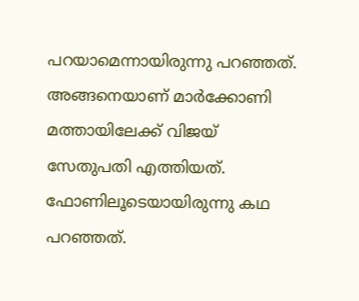പറയാമെന്നായിരുന്നു പറഞ്ഞത്. അങ്ങനെയാണ് മാര്‍ക്കോണി മത്തായിലേക്ക് വിജയ് സേതുപതി എത്തിയത്. ഫോണിലൂടെയായിരുന്നു കഥ പറഞ്ഞത്.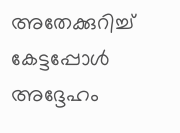അതേക്കുറിച്ച് കേട്ടപ്പോള്‍ അദ്ദേഹം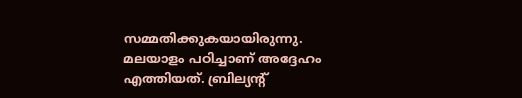സമ്മതിക്കുകയായിരുന്നു. മലയാളം പഠിച്ചാണ് അദ്ദേഹം എത്തിയത്. ബ്രില്യന്റ്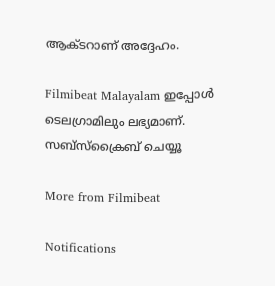ആക്ടറാണ് അദ്ദേഹം.

Filmibeat Malayalam ഇപ്പോള്‍ ടെലഗ്രാമിലും ലഭ്യമാണ്. സബ്‌സ്‌ക്രൈബ് ചെയ്യൂ

More from Filmibeat

Notifications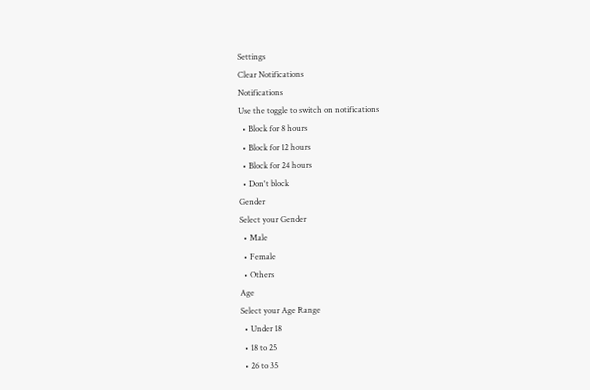Settings
Clear Notifications
Notifications
Use the toggle to switch on notifications
  • Block for 8 hours
  • Block for 12 hours
  • Block for 24 hours
  • Don't block
Gender
Select your Gender
  • Male
  • Female
  • Others
Age
Select your Age Range
  • Under 18
  • 18 to 25
  • 26 to 35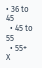• 36 to 45
  • 45 to 55
  • 55+
X